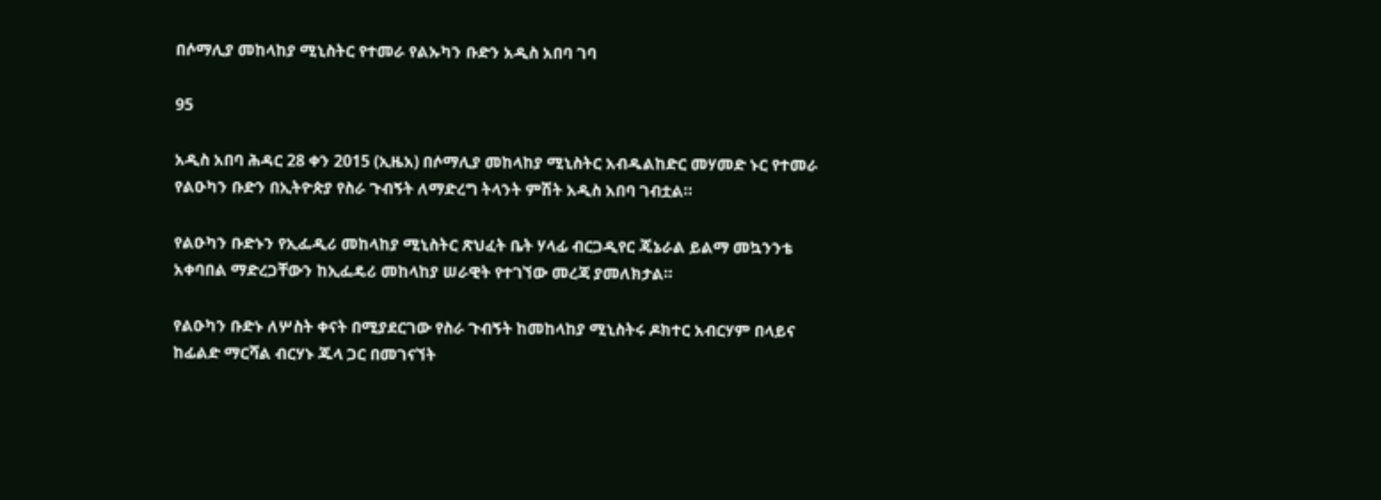በሶማሊያ መከላከያ ሚኒስትር የተመራ የልኡካን ቡድን አዲስ አበባ ገባ

95

አዲስ አበባ ሕዳር 28 ቀን 2015 (ኢዜአ) በሶማሊያ መከላከያ ሚኒስትር አብዱልከድር መሃመድ ኑር የተመራ የልዑካን ቡድን በኢትዮጵያ የስራ ጉብኝት ለማድረግ ትላንት ምሽት አዲስ አበባ ገብቷል።

የልዑካን ቡድኑን የኢፌዲሪ መከላከያ ሚኒስትር ጽህፈት ቤት ሃላፊ ብርጋዲየር ጄኔራል ይልማ መኳንንቴ አቀባበል ማድረጋቸውን ከኢፌዴሪ መከላከያ ሠራዊት የተገኘው መረጃ ያመለክታል።

የልዑካን ቡድኑ ለሦስት ቀናት በሚያደርገው የስራ ጉብኝት ከመከላከያ ሚኒስትሩ ዶክተር አብርሃም በላይና ከፊልድ ማርሻል ብርሃኑ ጁላ ጋር በመገናኘት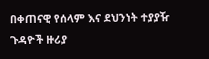በቀጠናዊ የሰላም እና ደህንነት ተያያዥ ጉዳዮች ዙሪያ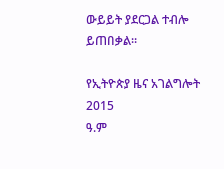ውይይት ያደርጋል ተብሎ ይጠበቃል።

የኢትዮጵያ ዜና አገልግሎት
2015
ዓ.ም